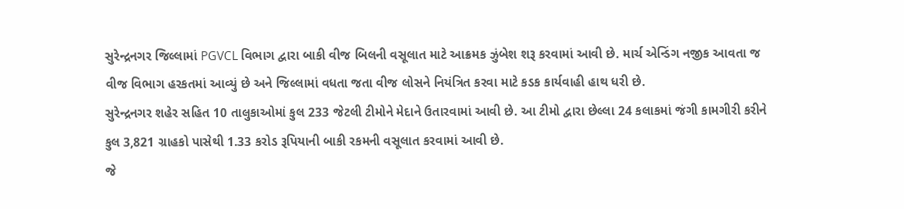સુરેન્દ્રનગર જિલ્લામાં PGVCL વિભાગ દ્વારા બાકી વીજ બિલની વસૂલાત માટે આક્રમક ઝુંબેશ શરૂ કરવામાં આવી છે. માર્ચ એન્ડિંગ નજીક આવતા જ વીજ વિભાગ હરકતમાં આવ્યું છે અને જિલ્લામાં વધતા જતા વીજ લોસને નિયંત્રિત કરવા માટે કડક કાર્યવાહી હાથ ધરી છે.
સુરેન્દ્રનગર શહેર સહિત 10 તાલુકાઓમાં કુલ 233 જેટલી ટીમોને મેદાને ઉતારવામાં આવી છે. આ ટીમો દ્વારા છેલ્લા 24 કલાકમાં જંગી કામગીરી કરીને કુલ 3,821 ગ્રાહકો પાસેથી 1.33 કરોડ રૂપિયાની બાકી રકમની વસૂલાત કરવામાં આવી છે.
જે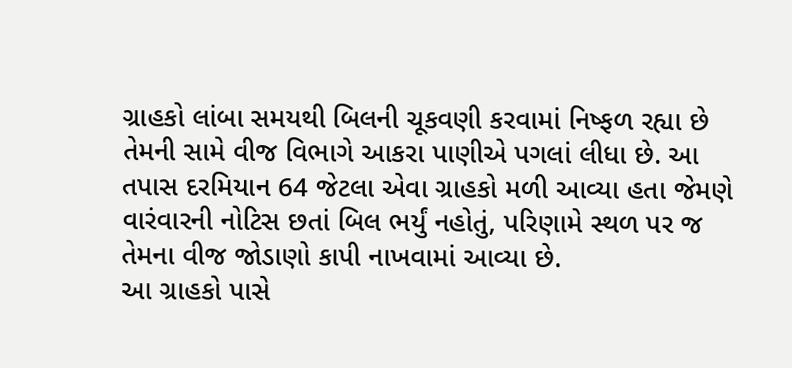ગ્રાહકો લાંબા સમયથી બિલની ચૂકવણી કરવામાં નિષ્ફળ રહ્યા છે તેમની સામે વીજ વિભાગે આકરા પાણીએ પગલાં લીધા છે. આ તપાસ દરમિયાન 64 જેટલા એવા ગ્રાહકો મળી આવ્યા હતા જેમણે વારંવારની નોટિસ છતાં બિલ ભર્યું નહોતું, પરિણામે સ્થળ પર જ તેમના વીજ જોડાણો કાપી નાખવામાં આવ્યા છે.
આ ગ્રાહકો પાસે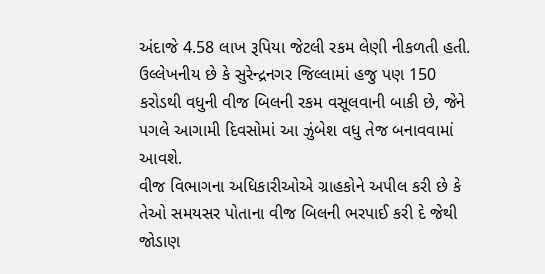અંદાજે 4.58 લાખ રૂપિયા જેટલી રકમ લેણી નીકળતી હતી. ઉલ્લેખનીય છે કે સુરેન્દ્રનગર જિલ્લામાં હજુ પણ 150 કરોડથી વધુની વીજ બિલની રકમ વસૂલવાની બાકી છે, જેને પગલે આગામી દિવસોમાં આ ઝુંબેશ વધુ તેજ બનાવવામાં આવશે.
વીજ વિભાગના અધિકારીઓએ ગ્રાહકોને અપીલ કરી છે કે તેઓ સમયસર પોતાના વીજ બિલની ભરપાઈ કરી દે જેથી જોડાણ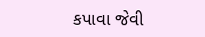કપાવા જેવી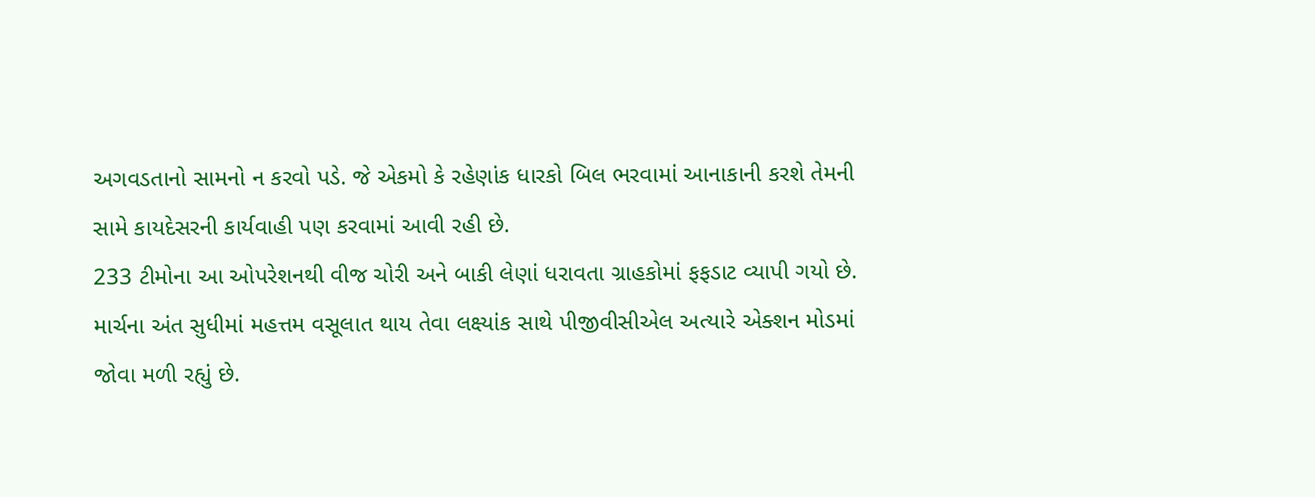અગવડતાનો સામનો ન કરવો પડે. જે એકમો કે રહેણાંક ધારકો બિલ ભરવામાં આનાકાની કરશે તેમની સામે કાયદેસરની કાર્યવાહી પણ કરવામાં આવી રહી છે.
233 ટીમોના આ ઓપરેશનથી વીજ ચોરી અને બાકી લેણાં ધરાવતા ગ્રાહકોમાં ફફડાટ વ્યાપી ગયો છે. માર્ચના અંત સુધીમાં મહત્તમ વસૂલાત થાય તેવા લક્ષ્યાંક સાથે પીજીવીસીએલ અત્યારે એક્શન મોડમાં જોવા મળી રહ્યું છે.